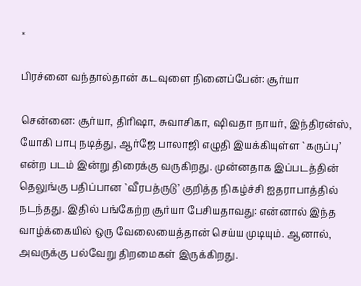×

பிரச்னை வந்தால்தான் கடவுளை நினைப்பேன்: சூர்யா

சென்னை: சூர்யா, திரிஷா, சுவாசிகா, ஷிவதா நாயர், இந்திரன்ஸ், யோகி பாபு நடித்து, ஆர்ஜே பாலாஜி எழுதி இயக்கியுள்ள `கருப்பு’ என்ற படம் இன்று திரைக்கு வருகிறது. முன்னதாக இப்படத்தின் தெலுங்கு பதிப்பான `வீரபத்ருடு’ குறித்த நிகழ்ச்சி ஐதராபாத்தில் நடந்தது. இதில் பங்கேற்ற சூர்யா பேசியதாவது: என்னால் இந்த வாழ்க்கையில் ஒரு வேலையைத்தான் செய்ய முடியும். ஆனால், அவருக்கு பல்வேறு திறமைகள் இருக்கிறது.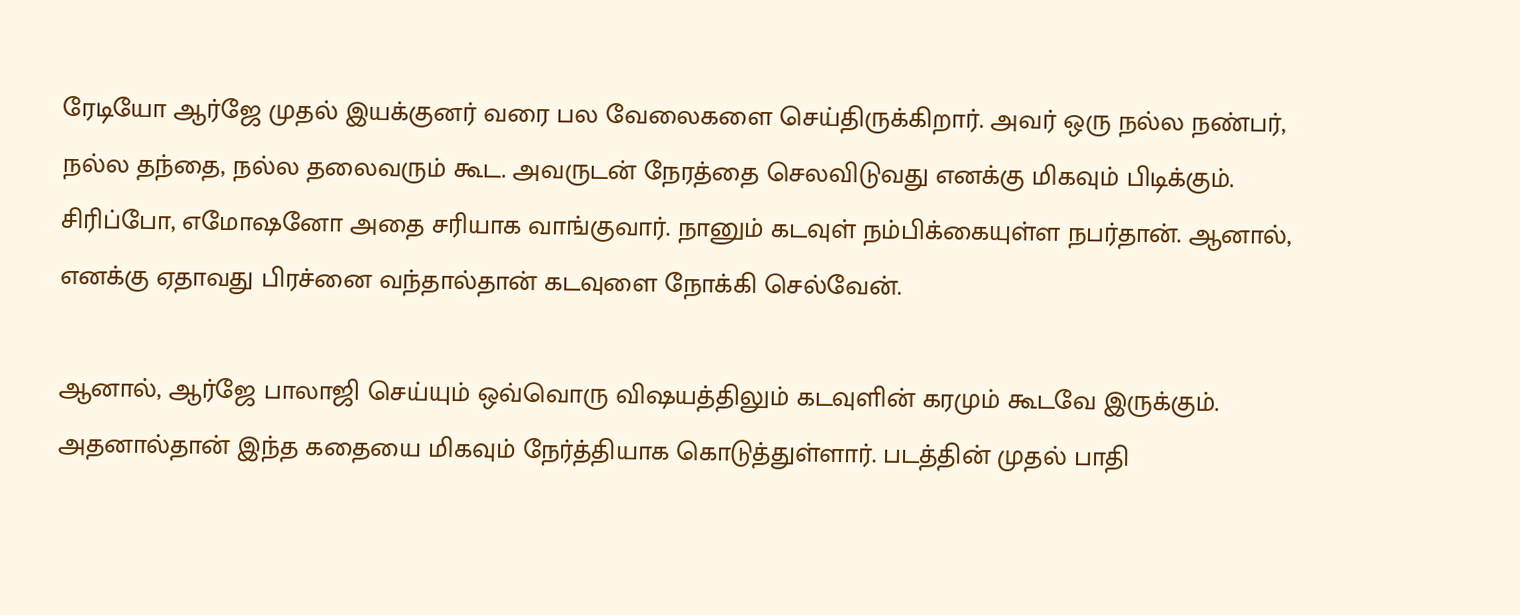ரேடியோ ஆர்ஜே முதல் இயக்குனர் வரை பல வேலைகளை செய்திருக்கிறார். அவர் ஒரு நல்ல நண்பர், நல்ல தந்தை, நல்ல தலைவரும் கூட. அவருடன் நேரத்தை செலவிடுவது எனக்கு மிகவும் பிடிக்கும். சிரிப்போ, எமோஷனோ அதை சரியாக வாங்குவார். நானும் கடவுள் நம்பிக்கையுள்ள நபர்தான். ஆனால், எனக்கு ஏதாவது பிரச்னை வந்தால்தான் கடவுளை நோக்கி செல்வேன்.

ஆனால், ஆர்ஜே பாலாஜி செய்யும் ஒவ்வொரு விஷயத்திலும் கடவுளின் கரமும் கூடவே இருக்கும். அதனால்தான் இந்த கதையை மிகவும் நேர்த்தியாக கொடுத்துள்ளார். படத்தின் முதல் பாதி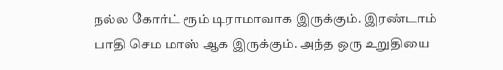நல்ல கோர்ட் ரூம் டிராமாவாக இருக்கும். இரண்டாம் பாதி செம மாஸ் ஆக இருக்கும். அந்த ஒரு உறுதியை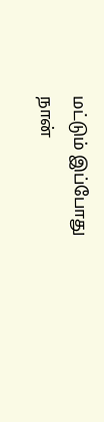மட்டும் இப்போது நான்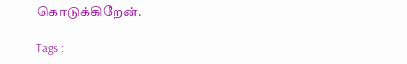கொடுக்கிறேன்.

Tags :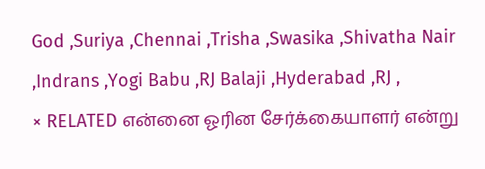God ,Suriya ,Chennai ,Trisha ,Swasika ,Shivatha Nair ,Indrans ,Yogi Babu ,RJ Balaji ,Hyderabad ,RJ ,
× RELATED என்னை ஓரின சேர்க்கையாளர் என்று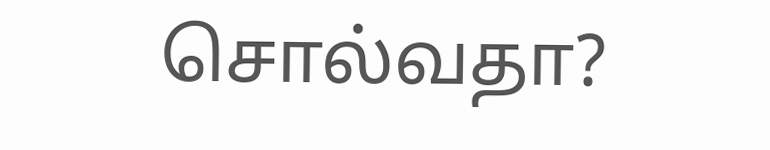சொல்வதா?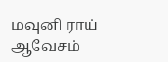மவுனி ராய் ஆவேசம்